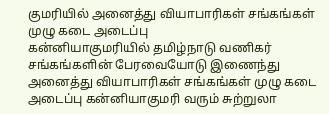குமரியில் அனைத்து வியாபாரிகள் சங்கங்கள் முழு கடை அடைப்பு
கன்னியாகுமரியில் தமிழ்நாடு வணிகர் சங்கங்களின் பேரவையோடு இணைந்து அனைத்து வியாபாரிகள் சங்கங்கள் முழு கடை அடைப்பு கன்னியாகுமரி வரும் சுற்றுலா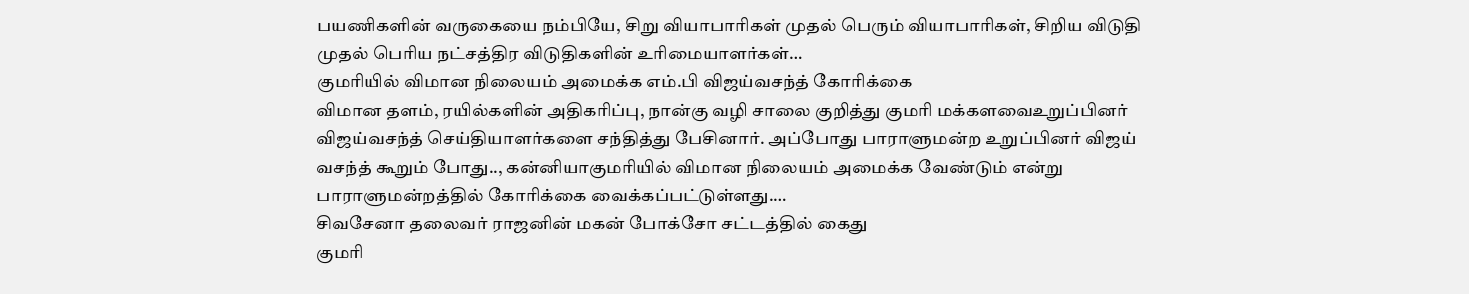பயணிகளின் வருகையை நம்பியே, சிறு வியாபாரிகள் முதல் பெரும் வியாபாரிகள், சிறிய விடுதி முதல் பெரிய நட்சத்திர விடுதிகளின் உரிமையாளர்கள்…
குமரியில் விமான நிலையம் அமைக்க எம்.பி விஜய்வசந்த் கோரிக்கை
விமான தளம், ரயில்களின் அதிகரிப்பு, நான்கு வழி சாலை குறித்து குமரி மக்களவைஉறுப்பினர் விஜய்வசந்த் செய்தியாளர்களை சந்தித்து பேசினார். அப்போது பாராளுமன்ற உறுப்பினர் விஜய் வசந்த் கூறும் போது.., கன்னியாகுமரியில் விமான நிலையம் அமைக்க வேண்டும் என்று பாராளுமன்றத்தில் கோரிக்கை வைக்கப்பட்டுள்ளது.…
சிவசேனா தலைவர் ராஜனின் மகன் போக்சோ சட்டத்தில் கைது
குமரி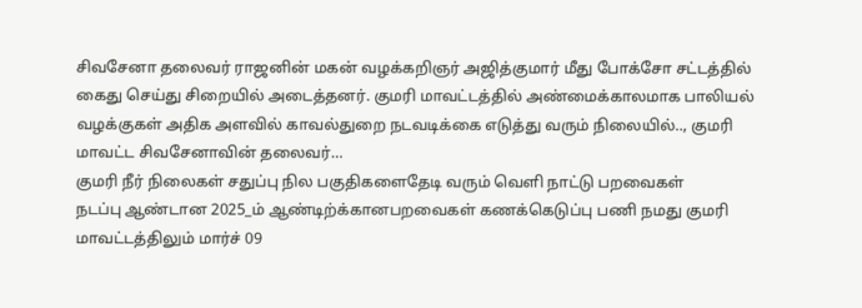சிவசேனா தலைவர் ராஜனின் மகன் வழக்கறிஞர் அஜித்குமார் மீது போக்சோ சட்டத்தில் கைது செய்து சிறையில் அடைத்தனர். குமரி மாவட்டத்தில் அண்மைக்காலமாக பாலியல் வழக்குகள் அதிக அளவில் காவல்துறை நடவடிக்கை எடுத்து வரும் நிலையில்.., குமரி மாவட்ட சிவசேனாவின் தலைவர்…
குமரி நீர் நிலைகள் சதுப்பு நில பகுதிகளைதேடி வரும் வெளி நாட்டு பறவைகள்
நடப்பு ஆண்டான 2025_ம் ஆண்டிற்க்கானபறவைகள் கணக்கெடுப்பு பணி நமது குமரி மாவட்டத்திலும் மார்ச் 09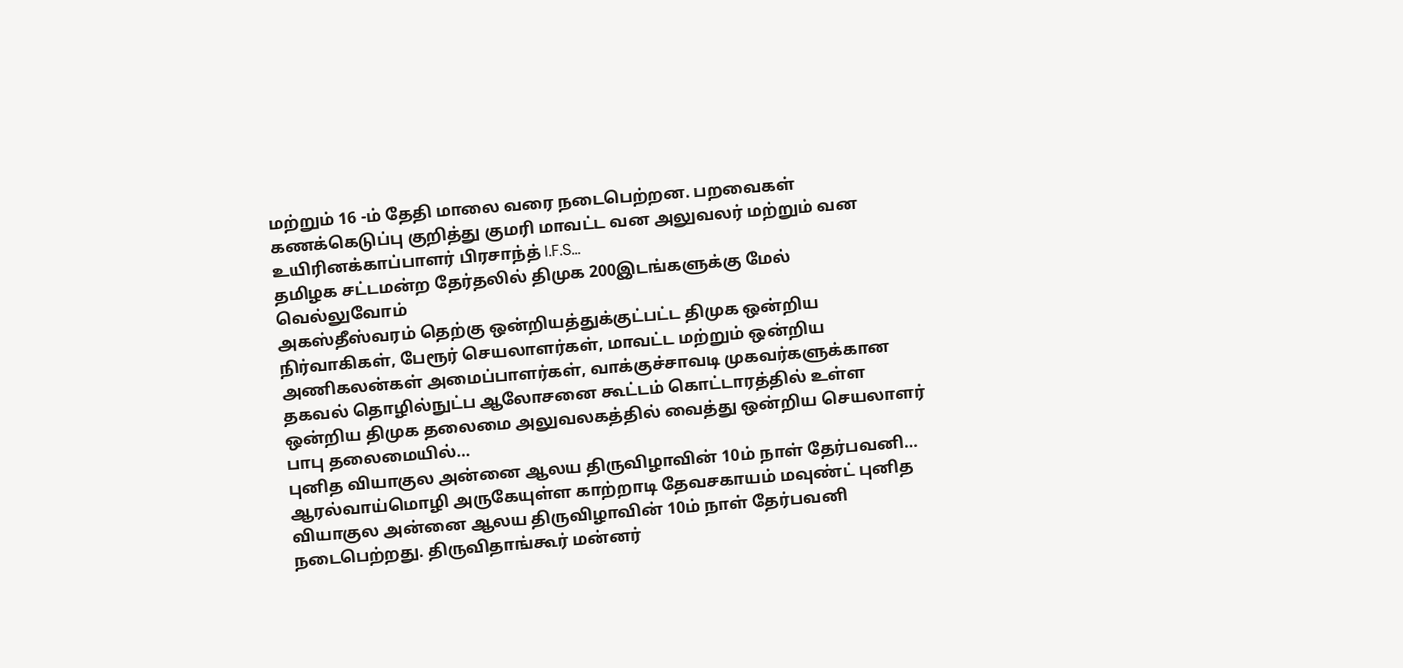மற்றும் 16 -ம் தேதி மாலை வரை நடைபெற்றன. பறவைகள் கணக்கெடுப்பு குறித்து குமரி மாவட்ட வன அலுவலர் மற்றும் வன உயிரினக்காப்பாளர் பிரசாந்த் I.F.S…
தமிழக சட்டமன்ற தேர்தலில் திமுக 200இடங்களுக்கு மேல் வெல்லுவோம்
அகஸ்தீஸ்வரம் தெற்கு ஒன்றியத்துக்குட்பட்ட திமுக ஒன்றிய நிர்வாகிகள், பேரூர் செயலாளர்கள், மாவட்ட மற்றும் ஒன்றிய அணிகலன்கள் அமைப்பாளர்கள், வாக்குச்சாவடி முகவர்களுக்கான தகவல் தொழில்நுட்ப ஆலோசனை கூட்டம் கொட்டாரத்தில் உள்ள ஒன்றிய திமுக தலைமை அலுவலகத்தில் வைத்து ஒன்றிய செயலாளர் பாபு தலைமையில்…
புனித வியாகுல அன்னை ஆலய திருவிழாவின் 10ம் நாள் தேர்பவனி…
ஆரல்வாய்மொழி அருகேயுள்ள காற்றாடி தேவசகாயம் மவுண்ட் புனித வியாகுல அன்னை ஆலய திருவிழாவின் 10ம் நாள் தேர்பவனி நடைபெற்றது. திருவிதாங்கூர் மன்னர்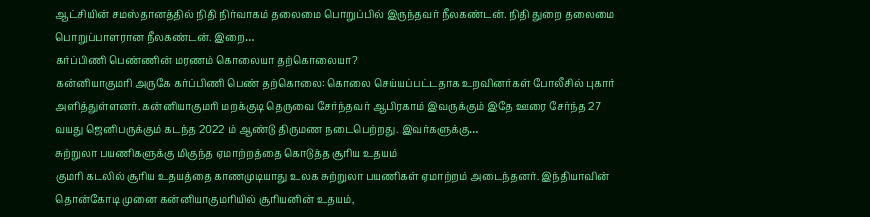ஆட்சியின் சமஸ்தானத்தில் நிதி நிர்வாகம் தலைமை பொறுப்பில் இருந்தவர் நீலகண்டன். நிதி துறை தலைமை பொறுப்பாளரான நீலகண்டன். இறை…
கர்ப்பிணி பெண்ணின் மரணம் கொலையா தற்கொலையா?
கன்னியாகுமரி அருகே கர்ப்பிணி பெண் தற்கொலை: கொலை செய்யப்பட்டதாக உறவினர்கள் போலீசில் புகார் அளித்துள்ளனர். கன்னியாகுமரி மறக்குடி தெருவை சேர்ந்தவர் ஆபிரகாம் இவருக்கும் இதே ஊரை சேர்ந்த 27 வயது ஜெனிபருக்கும் கடந்த 2022 ம் ஆண்டு திருமண நடைபெற்றது. இவர்களுக்கு…
சுற்றுலா பயணிகளுக்கு மிகுந்த ஏமாற்றத்தை கொடுத்த சூரிய உதயம்
குமரி கடலில் சூரிய உதயத்தை காணமுடியாது உலக சுற்றுலா பயணிகள் ஏமாற்றம் அடைந்தனர். இந்தியாவின் தொன்கோடி முனை கன்னியாகுமரியில் சூரியனின் உதயம்,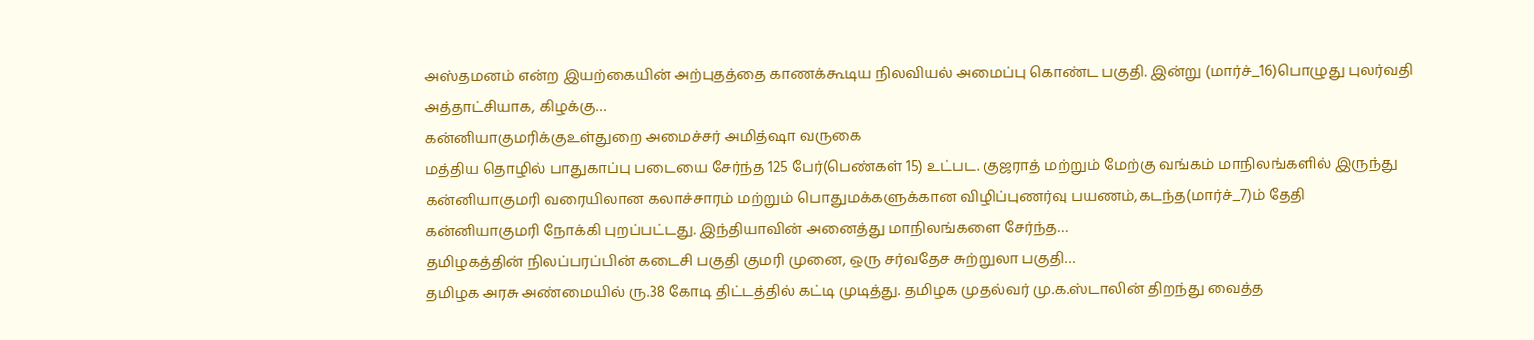அஸ்தமனம் என்ற இயற்கையின் அற்புதத்தை காணக்கூடிய நிலவியல் அமைப்பு கொண்ட பகுதி. இன்று (மார்ச்_16)பொழுது புலர்வதி அத்தாட்சியாக, கிழக்கு…
கன்னியாகுமரிக்குஉள்துறை அமைச்சர் அமித்ஷா வருகை
மத்திய தொழில் பாதுகாப்பு படையை சேர்ந்த 125 பேர்(பெண்கள் 15) உட்பட. குஜராத் மற்றும் மேற்கு வங்கம் மாநிலங்களில் இருந்து கன்னியாகுமரி வரையிலான கலாச்சாரம் மற்றும் பொதுமக்களுக்கான விழிப்புணர்வு பயணம்,கடந்த(மார்ச்_7)ம் தேதி கன்னியாகுமரி நோக்கி புறப்பட்டது. இந்தியாவின் அனைத்து மாநிலங்களை சேர்ந்த…
தமிழகத்தின் நிலப்பரப்பின் கடைசி பகுதி குமரி முனை, ஒரு சர்வதேச சுற்றுலா பகுதி…
தமிழக அரசு அண்மையில் ரு.38 கோடி திட்டத்தில் கட்டி முடித்து. தமிழக முதல்வர் மு.க.ஸ்டாலின் திறந்து வைத்த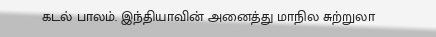கடல் பாலம். இந்தியாவின் அனைத்து மாநில சுற்றுலா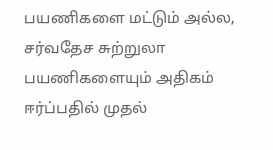பயணிகளை மட்டும் அல்ல, சர்வதேச சுற்றுலா பயணிகளையும் அதிகம் ஈர்ப்பதில் முதல்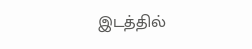இடத்தில்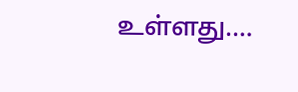உள்ளது.…